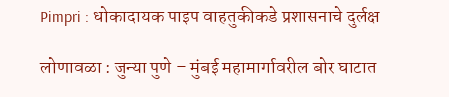Pimpri : धोकादायक पाइप वाहतुकीकडे प्रशासनाचे दुर्लक्ष

लोणावळा : जुन्या पुणे – मुंबई महामार्गावरील बोर घाटात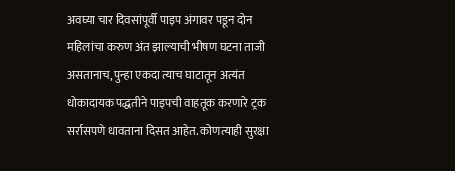अवघ्या चार दिवसांपूर्वी पाइप अंगावर पडून दोन महिलांचा करुण अंत झाल्याची भीषण घटना ताजी असतानाच, पुन्हा एकदा त्याच घाटातून अत्यंत धोकादायक पद्धतीने पाइपची वाहतूक करणारे ट्रक सर्रासपणे धावताना दिसत आहेत. कोणत्याही सुरक्षा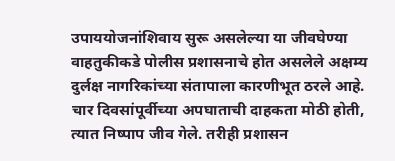उपाययोजनांशिवाय सुरू असलेल्या या जीवघेण्या वाहतुकीकडे पोलीस प्रशासनाचे होत असलेले अक्षम्य दुर्लक्ष नागरिकांच्या संतापाला कारणीभूत ठरले आहे.
चार दिवसांपूर्वीच्या अपघाताची दाहकता मोठी होती, त्यात निष्पाप जीव गेले. तरीही प्रशासन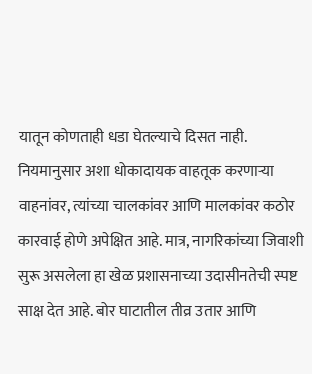यातून कोणताही धडा घेतल्याचे दिसत नाही. नियमानुसार अशा धोकादायक वाहतूक करणाऱ्या वाहनांवर, त्यांच्या चालकांवर आणि मालकांवर कठोर कारवाई होणे अपेक्षित आहे. मात्र, नागरिकांच्या जिवाशी सुरू असलेला हा खेळ प्रशासनाच्या उदासीनतेची स्पष्ट साक्ष देत आहे. बोर घाटातील तीव्र उतार आणि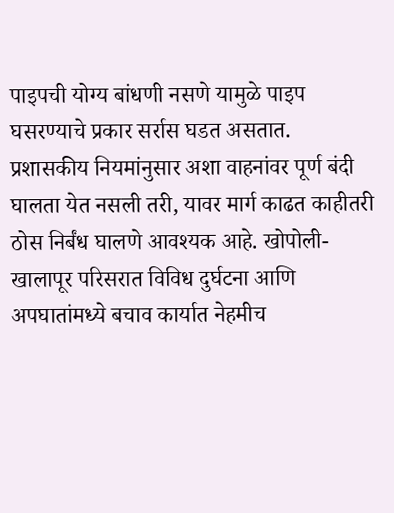पाइपची योग्य बांधणी नसणे यामुळे पाइप घसरण्याचे प्रकार सर्रास घडत असतात.
प्रशासकीय नियमांनुसार अशा वाहनांवर पूर्ण बंदी घालता येत नसली तरी, यावर मार्ग काढत काहीतरी ठोस निर्बंध घालणे आवश्यक आहे. खोपोली-खालापूर परिसरात विविध दुर्घटना आणि अपघातांमध्ये बचाव कार्यात नेहमीच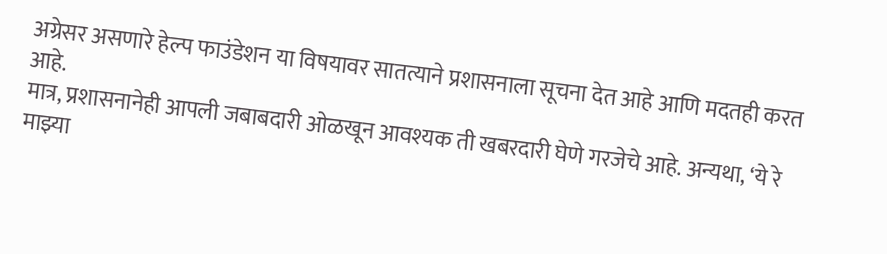अग्रेसर असणारे हेल्प फाउंडेशन या विषयावर सातत्याने प्रशासनाला सूचना देत आहे आणि मदतही करत आहे.
मात्र, प्रशासनानेही आपली जबाबदारी ओळखून आवश्यक ती खबरदारी घेणे गरजेचे आहे. अन्यथा, ‘ये रे माझ्या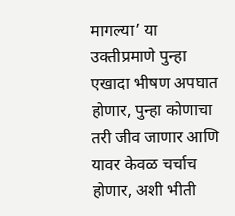मागल्या’ या उक्तीप्रमाणे पुन्हा एखादा भीषण अपघात होणार, पुन्हा कोणाचा तरी जीव जाणार आणि यावर केवळ चर्चाच होणार, अशी भीती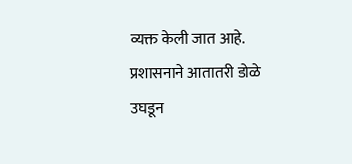व्यक्त केली जात आहे. प्रशासनाने आतातरी डोळे उघडून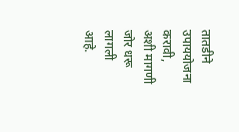तातडीने उपाययोजना करावी, अशी मागणी जोर धरू लागली आहे.